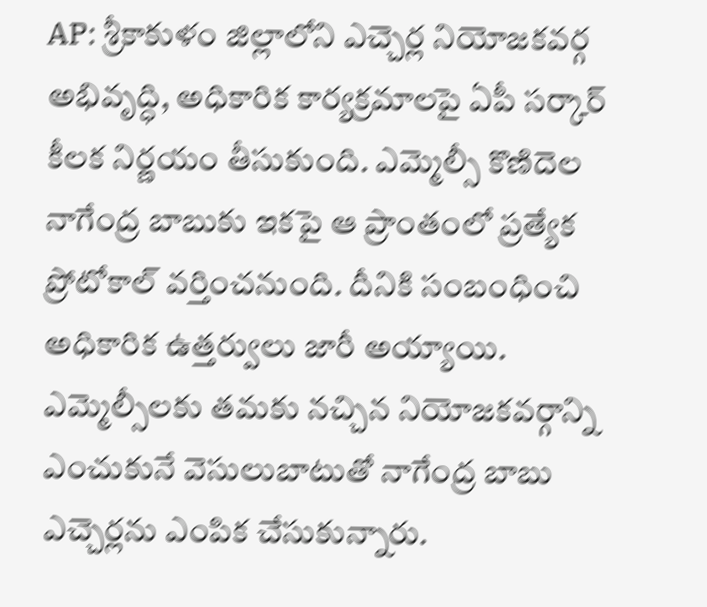AP: శ్రీకాకుళం జిల్లాలోని ఎచ్చెర్ల నియోజకవర్గ అభివృద్ధి, అధికారిక కార్యక్రమాలపై ఏపీ సర్కార్ కీలక నిర్ణయం తీసుకుంది. ఎమ్మెల్సీ కొణిదెల నాగేంద్ర బాబుకు ఇకపై ఆ ప్రాంతంలో ప్రత్యేక ప్రోటోకాల్ వర్తించనుంది. దీనికి సంబంధించి అధికారిక ఉత్తర్వులు జారీ అయ్యాయి. ఎమ్మెల్సీలకు తమకు నచ్చిన నియోజకవర్గాన్ని ఎంచుకునే వెసులుబాటుతో నాగేంద్ర బాబు ఎచ్చెర్లను ఎంపిక చేసుకున్నారు.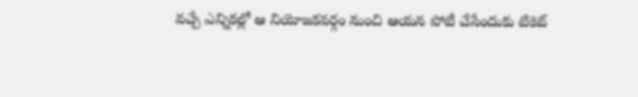వచ్చే ఎన్నికల్లో ఆ నియోజకవర్గం నుంచి ఆయన పోటీ చేసేందుకు టికెట్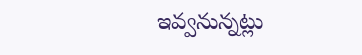ఇవ్వనున్నట్లు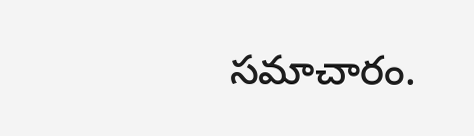సమాచారం.